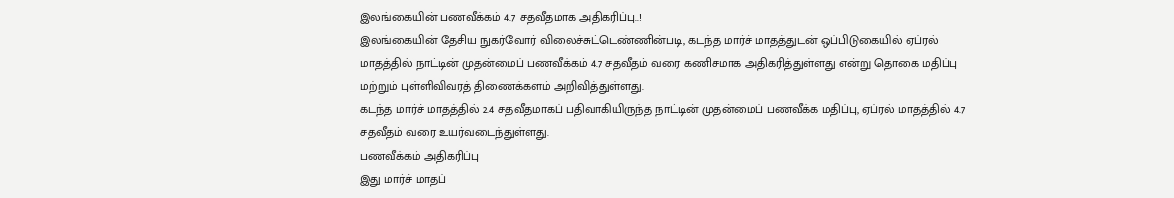இலங்கையின் பணவீக்கம் 4.7 சதவீதமாக அதிகரிப்பு..!
இலங்கையின் தேசிய நுகர்வோர் விலைச்சுட்டெண்ணின்படி, கடந்த மார்ச் மாதத்துடன் ஒப்பிடுகையில் ஏப்ரல் மாதத்தில் நாட்டின் முதன்மைப் பணவீக்கம் 4.7 சதவீதம் வரை கணிசமாக அதிகரித்துள்ளது என்று தொகை மதிப்பு மற்றும் புள்ளிவிவரத் திணைக்களம் அறிவித்துள்ளது.
கடந்த மார்ச் மாதத்தில் 2.4 சதவீதமாகப் பதிவாகியிருந்த நாட்டின் முதன்மைப் பணவீக்க மதிப்பு, ஏப்ரல் மாதத்தில் 4.7 சதவீதம் வரை உயர்வடைந்துள்ளது.
பணவீக்கம் அதிகரிப்பு
இது மார்ச் மாதப்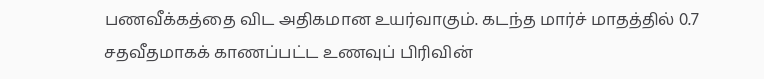பணவீக்கத்தை விட அதிகமான உயர்வாகும். கடந்த மார்ச் மாதத்தில் 0.7 சதவீதமாகக் காணப்பட்ட உணவுப் பிரிவின்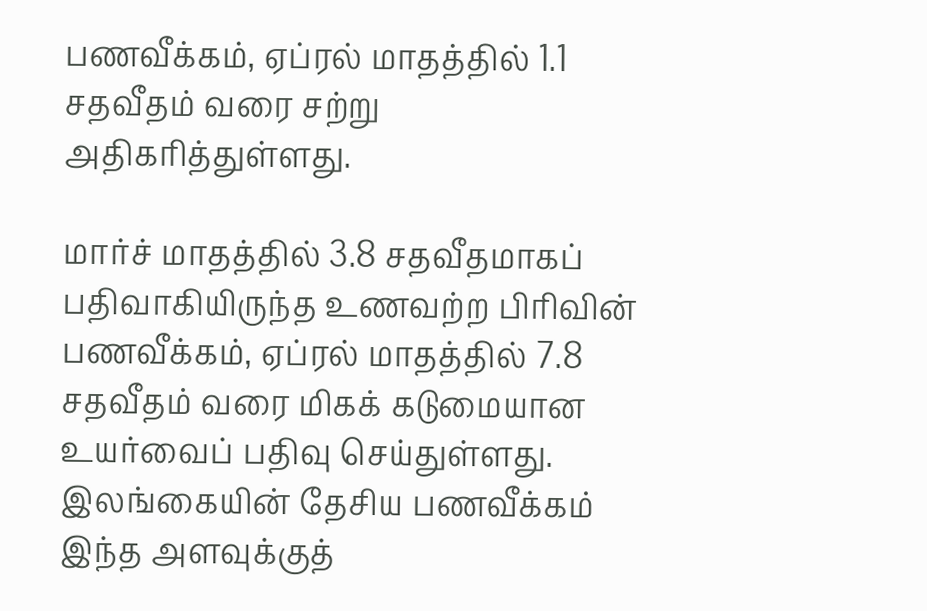பணவீக்கம், ஏப்ரல் மாதத்தில் 1.1 சதவீதம் வரை சற்று அதிகரித்துள்ளது.

மார்ச் மாதத்தில் 3.8 சதவீதமாகப் பதிவாகியிருந்த உணவற்ற பிரிவின் பணவீக்கம், ஏப்ரல் மாதத்தில் 7.8 சதவீதம் வரை மிகக் கடுமையான உயர்வைப் பதிவு செய்துள்ளது.
இலங்கையின் தேசிய பணவீக்கம் இந்த அளவுக்குத்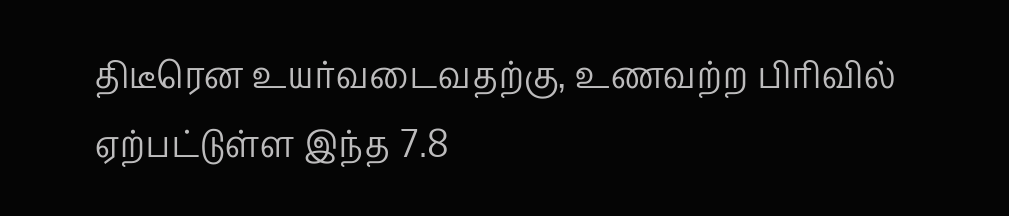திடீரென உயர்வடைவதற்கு, உணவற்ற பிரிவில் ஏற்பட்டுள்ள இந்த 7.8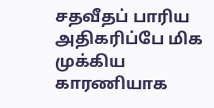சதவீதப் பாரிய அதிகரிப்பே மிக முக்கிய காரணியாக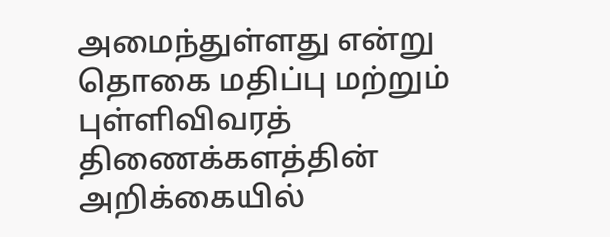அமைந்துள்ளது என்று தொகை மதிப்பு மற்றும் புள்ளிவிவரத் திணைக்களத்தின் அறிக்கையில்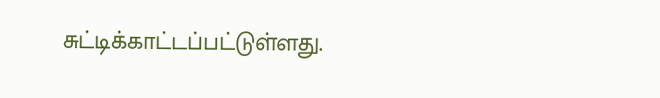சுட்டிக்காட்டப்பட்டுள்ளது.